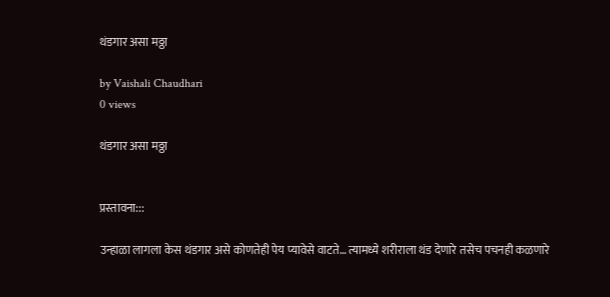थंडगार असा मठ्ठा

by Vaishali Chaudhari
0 views

थंडगार असा मठ्ठा


प्रस्तावना:::

उन्हाळा लागला केस थंडगार असे कोणतेही पेय प्यावेसे वाटते… त्यामध्ये शरीराला थंड देणारे तसेच पचनही कळणारे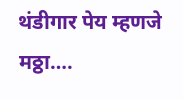थंडीगार पेय म्हणजे मठ्ठा….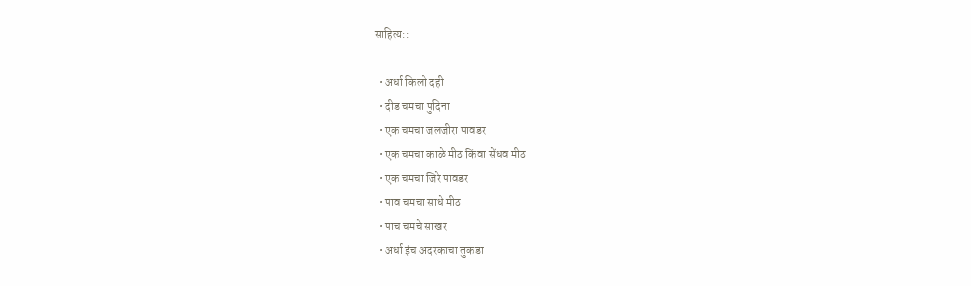साहित्य::

  • अर्धा किलो दही
  • दीड चमचा पुदिना
  • एक चमचा जलजीरा पावडर
  • एक चमचा काळे मीठ किंवा सेंधव मीठ
  • एक चमचा जिरे पावडर
  • पाव चमचा साधे मीठ
  • पाच चमचे साखर
  • अर्धा इंच अदरकाचा तुकडा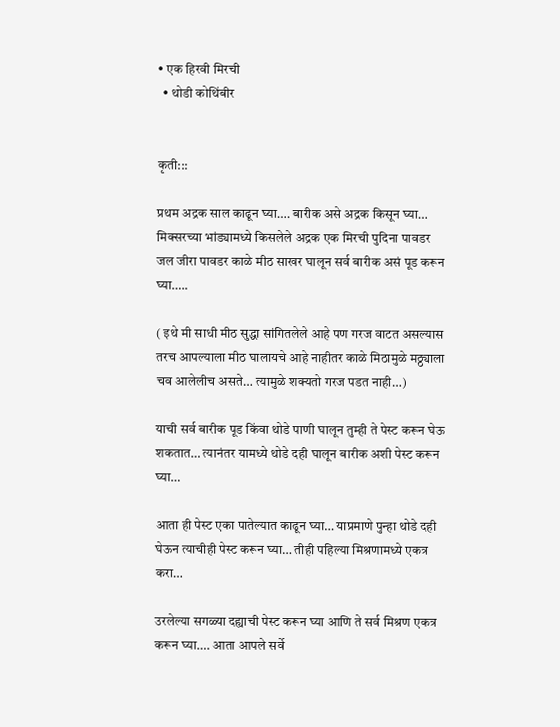• एक हिरवी मिरची
  • थोडी कोथिंबीर


कृती:::

प्रथम अद्रक साल काढून घ्या…. बारीक असे अद्रक किसून घ्या… मिक्सरच्या भांड्यामध्ये किसलेले अद्रक एक मिरची पुदिना पावडर जल जीरा पावडर काळे मीठ साखर घालून सर्व बारीक असं पूड करून घ्या…..

( इथे मी साधी मीठ सुद्धा सांगितलेले आहे पण गरज वाटत असल्यास तरच आपल्याला मीठ घालायचे आहे नाहीतर काळे मिठामुळे मठ्ठ्याला चव आलेलीच असते… त्यामुळे शक्यतो गरज पडत नाही…)

याची सर्व बारीक पूड किंवा थोडे पाणी घालून तुम्ही ते पेस्ट करून घेऊ शकतात… त्यानंतर यामध्ये थोडे दही घालून बारीक अशी पेस्ट करून घ्या…

आता ही पेस्ट एका पातेल्यात काढून घ्या… याप्रमाणे पुन्हा थोडे दही घेऊन त्याचीही पेस्ट करून घ्या… तीही पहिल्या मिश्रणामध्ये एकत्र करा…

उरलेल्या सगळ्या दह्याची पेस्ट करून घ्या आणि ते सर्व मिश्रण एकत्र करून घ्या…. आता आपले सर्वे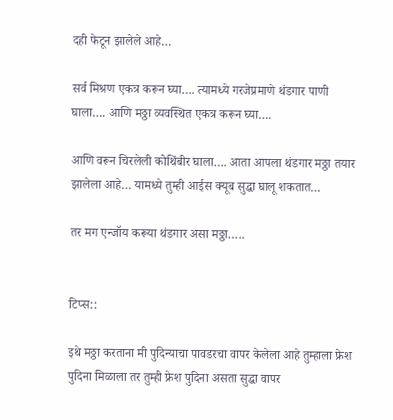दही फेटून झालेले आहे…

सर्व मिश्रण एकत्र करून घ्या…. त्यामध्ये गरजेप्रमाणे थंडगार पाणी घाला…. आणि मठ्ठा व्यवस्थित एकत्र करून घ्या….

आणि वरून चिरलेली कोथिंबीर घाला…. आता आपला थंडगार मठ्ठा तयार झालेला आहे… यामध्ये तुम्ही आईस क्यूब सुद्धा घालू शकतात…

तर मग एन्जॉय करूया थंडगार असा मठ्ठा…..


टिप्स::

इथे मठ्ठा करताना मी पुदिन्याचा पावडरचा वापर केलेला आहे तुम्हाला फ्रेश पुदिना मिळाला तर तुम्ही फ्रेश पुदिना असता सुद्धा वापर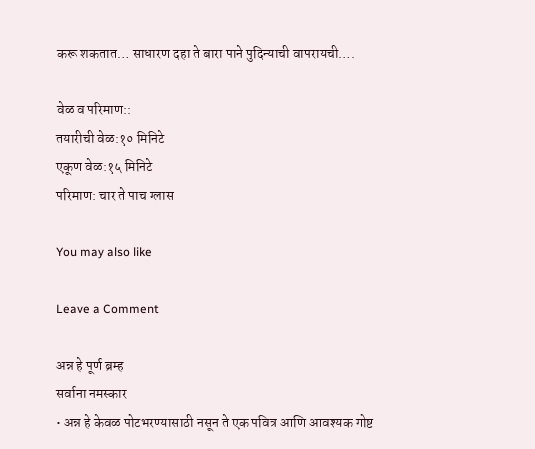करू शकतात… साधारण दहा ते बारा पाने पुदिन्याची वापरायची….

वेळ व परिमाण::
तयारीची वेळ:१० मिनिटे
एकूण वेळ:१५ मिनिटे
परिमाण: चार ते पाच ग्लास

You may also like

Leave a Comment

अन्न हे पूर्ण ब्रम्ह
सर्वाना नमस्कार
• अन्न हे केवळ पोटभरण्यासाठी नसून ते एक पवित्र आणि आवश्यक गोष्ट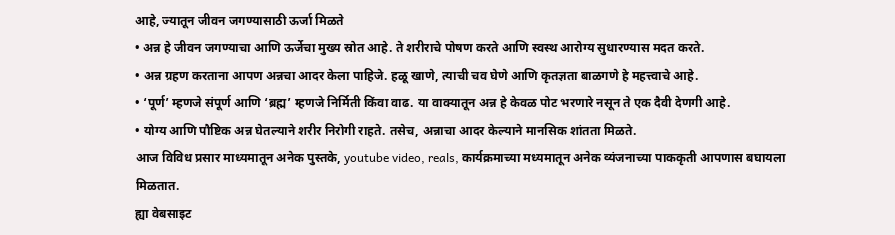आहे, ज्यातून जीवन जगण्यासाठी ऊर्जा मिळते
• अन्न हे जीवन जगण्याचा आणि ऊर्जेचा मुख्य स्रोत आहे. ते शरीराचे पोषण करते आणि स्वस्थ आरोग्य सुधारण्यास मदत करते.
• अन्न ग्रहण करताना आपण अन्नचा आदर केला पाहिजे. हळू खाणे, त्याची चव घेणे आणि कृतज्ञता बाळगणे हे महत्त्वाचे आहे.
• ‘पूर्ण’ म्हणजे संपूर्ण आणि ‘ब्रह्म’ म्हणजे निर्मिती किंवा वाढ. या वाक्यातून अन्न हे केवळ पोट भरणारे नसून ते एक दैवी देणगी आहे.
• योग्य आणि पौष्टिक अन्न घेतल्याने शरीर निरोगी राहते. तसेच, अन्नाचा आदर केल्याने मानसिक शांतता मिळते.
आज विविध प्रसार माध्यमातून अनेक पुस्तके, youtube video, reals, कार्यक्रमाच्या मध्यमातून अनेक व्यंजनाच्या पाककृती आपणास बघायला मिळतात.
ह्या वेबसाइट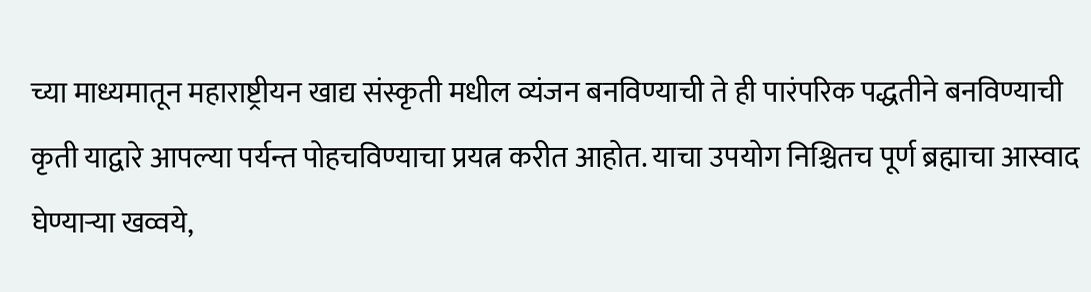च्या माध्यमातून महाराष्ट्रीयन खाद्य संस्कृती मधील व्यंजन बनविण्याची ते ही पारंपरिक पद्धतीने बनविण्याची कृती याद्वारे आपल्या पर्यन्त पोहचविण्याचा प्रयत्न करीत आहोत. याचा उपयोग निश्चितच पूर्ण ब्रह्माचा आस्वाद घेण्याऱ्या खव्वये,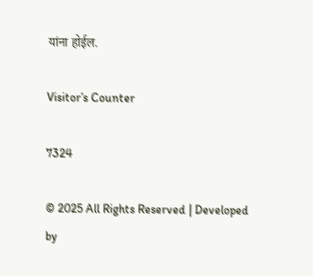यांना होईल.

Visitor’s Counter

7324

© 2025 All Rights Reserved | Developed by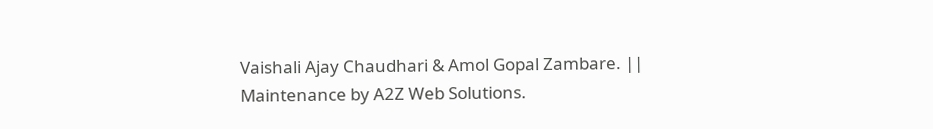Vaishali Ajay Chaudhari & Amol Gopal Zambare. || Maintenance by A2Z Web Solutions.